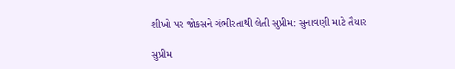શીખો પર જોકસને ગંભીરતાથી લેતી સુપ્રીમ: સુનાવણી માટે તૈયાર

સુપ્રીમ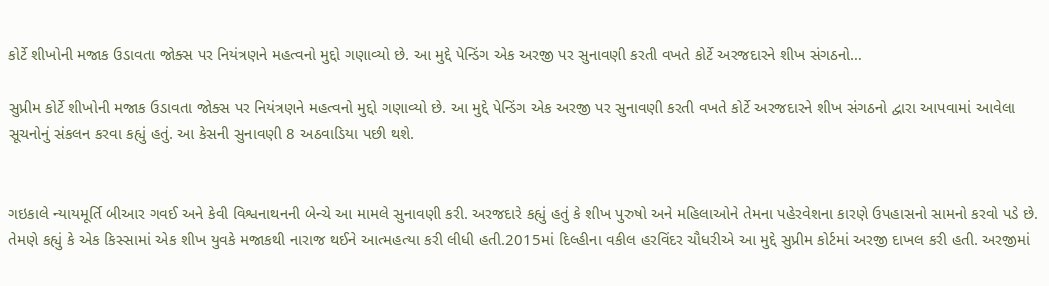કોર્ટે શીખોની મજાક ઉડાવતા જોક્સ પર નિયંત્રણને મહત્વનો મુદ્દો ગણાવ્યો છે. આ મુદ્દે પેન્ડિંગ એક અરજી પર સુનાવણી કરતી વખતે કોર્ટે અરજદારને શીખ સંગઠનો…

સુપ્રીમ કોર્ટે શીખોની મજાક ઉડાવતા જોક્સ પર નિયંત્રણને મહત્વનો મુદ્દો ગણાવ્યો છે. આ મુદ્દે પેન્ડિંગ એક અરજી પર સુનાવણી કરતી વખતે કોર્ટે અરજદારને શીખ સંગઠનો દ્વારા આપવામાં આવેલા સૂચનોનું સંકલન કરવા કહ્યું હતું. આ કેસની સુનાવણી 8 અઠવાડિયા પછી થશે.


ગઇકાલે ન્યાયમૂર્તિ બીઆર ગવઈ અને કેવી વિશ્વનાથનની બેન્ચે આ મામલે સુનાવણી કરી. અરજદારે કહ્યું હતું કે શીખ પુરુષો અને મહિલાઓને તેમના પહેરવેશના કારણે ઉપહાસનો સામનો કરવો પડે છે. તેમણે કહ્યું કે એક કિસ્સામાં એક શીખ યુવકે મજાકથી નારાજ થઈને આત્મહત્યા કરી લીધી હતી.2015માં દિલ્હીના વકીલ હરવિંદર ચૌધરીએ આ મુદ્દે સુપ્રીમ કોર્ટમાં અરજી દાખલ કરી હતી. અરજીમાં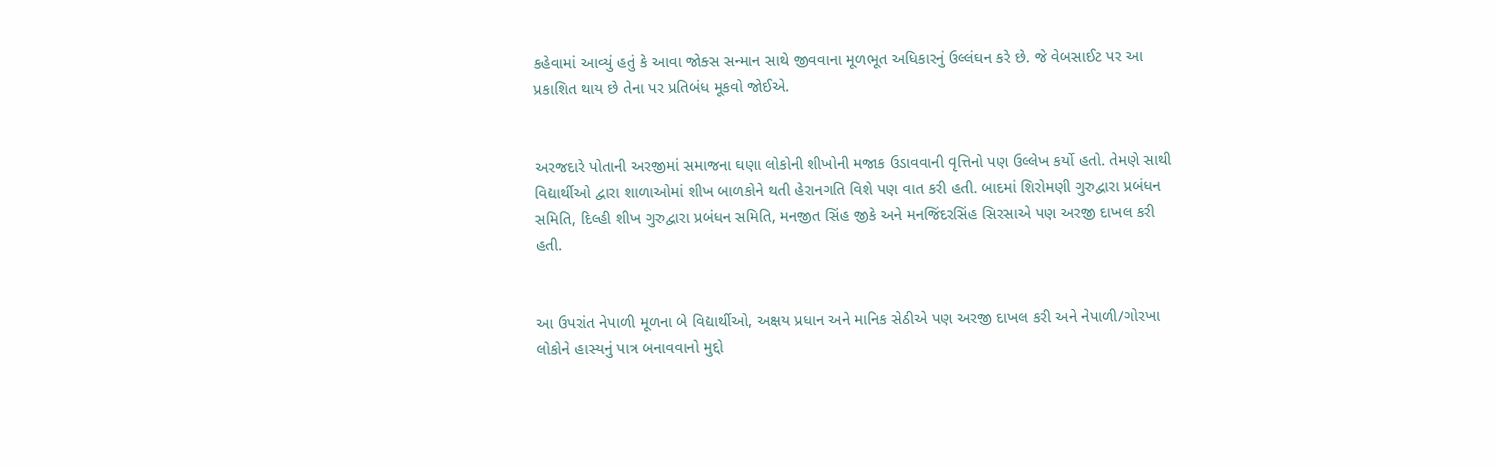કહેવામાં આવ્યું હતું કે આવા જોક્સ સન્માન સાથે જીવવાના મૂળભૂત અધિકારનું ઉલ્લંઘન કરે છે. જે વેબસાઈટ પર આ પ્રકાશિત થાય છે તેના પર પ્રતિબંધ મૂકવો જોઈએ.


અરજદારે પોતાની અરજીમાં સમાજના ઘણા લોકોની શીખોની મજાક ઉડાવવાની વૃત્તિનો પણ ઉલ્લેખ કર્યો હતો. તેમણે સાથી વિદ્યાર્થીઓ દ્વારા શાળાઓમાં શીખ બાળકોને થતી હેરાનગતિ વિશે પણ વાત કરી હતી. બાદમાં શિરોમણી ગુરુદ્વારા પ્રબંધન સમિતિ, દિલ્હી શીખ ગુરુદ્વારા પ્રબંધન સમિતિ, મનજીત સિંહ જીકે અને મનજિંદરસિંહ સિરસાએ પણ અરજી દાખલ કરી હતી.


આ ઉપરાંત નેપાળી મૂળના બે વિદ્યાર્થીઓ, અક્ષય પ્રધાન અને માનિક સેઠીએ પણ અરજી દાખલ કરી અને નેપાળી/ગોરખા લોકોને હાસ્યનું પાત્ર બનાવવાનો મુદ્દો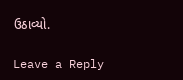ઉઠાવ્યો.

Leave a Reply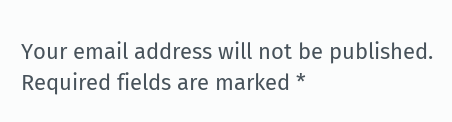Your email address will not be published. Required fields are marked *